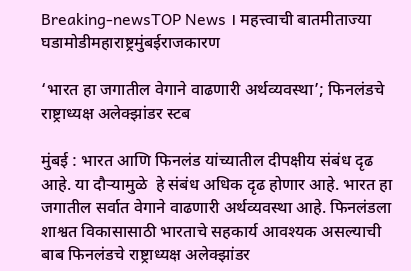Breaking-newsTOP News । महत्त्वाची बातमीताज्या घडामोडीमहाराष्ट्रमुंबईराजकारण

‘भारत हा जगातील वेगाने वाढणारी अर्थव्यवस्था’; फिनलंडचे राष्ट्राध्यक्ष अलेक्झांडर स्टब

मुंबई : भारत आणि फिनलंड यांच्यातील दीपक्षीय संबंध दृढ आहे. या दौऱ्यामुळे  हे संबंध अधिक दृढ होणार आहे. भारत हा जगातील सर्वात वेगाने वाढणारी अर्थव्यवस्था आहे. फिनलंडला शाश्वत विकासासाठी भारताचे सहकार्य आवश्यक असल्याची बाब फिनलंडचे राष्ट्राध्यक्ष अलेक्झांडर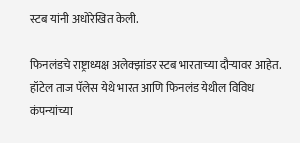स्टब यांनी अधोरेखित केली.

फिनलंडचे राष्ट्राध्यक्ष अलेक्झांडर स्टब भारताच्या दौऱ्यावर आहेत. हॉटेल ताज पॅलेस येथे भारत आणि फिनलंड येथील विविध कंपन्यांच्या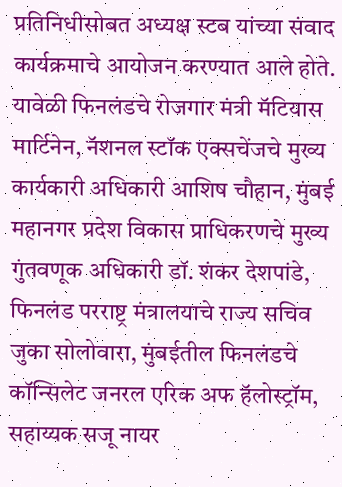प्रतिनिधीसोबत अध्यक्ष स्टब यांच्या संवाद कार्यक्रमाचे आयोजन करण्यात आले होते. यावेळी फिनलंडचे रोजगार मंत्री मॅटियास मार्टिनेन, नॅशनल स्टॉक एक्सचेंजचे मुख्य कार्यकारी अधिकारी आशिष चौहान, मुंबई महानगर प्रदेश विकास प्राधिकरणचे मुख्य गुंतवणूक अधिकारी डॉ. शंकर देशपांडे, फिनलंड परराष्ट्र मंत्रालयाचे राज्य सचिव जुका सोलोवारा, मुंबईतील फिनलंडचे कॉन्सिलेट जनरल एरिक अफ हॅलोस्ट्रॉम, सहाय्यक सजू नायर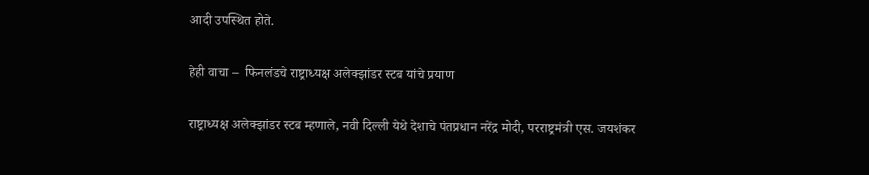आदी उपस्थित होते.

हेही वाचा –  फिनलंडचे राष्ट्राध्यक्ष अलेक्झांडर स्टब यांचे प्रयाण

राष्ट्राध्यक्ष अलेक्झांडर स्टब म्हणाले, नवी दिल्ली येथे देशाचे पंतप्रधान नरेंद्र मोदी, परराष्ट्रमंत्री एस. जयशंकर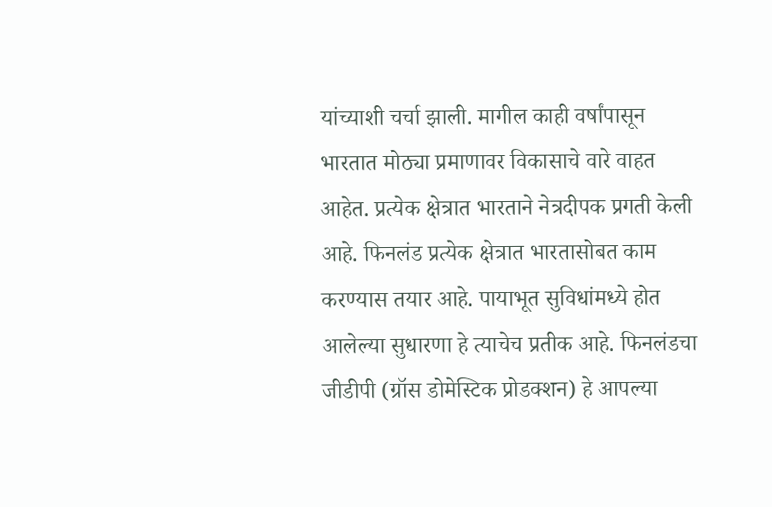यांच्याशी चर्चा झाली. मागील काही वर्षांपासून भारतात मोठ्या प्रमाणावर विकासाचे वारे वाहत आहेत. प्रत्येक क्षेत्रात भारताने नेत्रदीपक प्रगती केली आहे. फिनलंड प्रत्येक क्षेत्रात भारतासोबत काम करण्यास तयार आहे. पायाभूत सुविधांमध्ये होत आलेल्या सुधारणा हे त्याचेच प्रतीक आहे. फिनलंडचा जीडीपी (ग्रॉस डोमेस्टिक प्रोडक्शन) हे आपल्या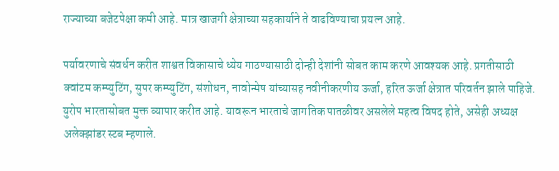राज्याच्या बजेटपेक्षा कमी आहे. मात्र खाजगी क्षेत्राच्या सहकार्याने ते वाढविण्याचा प्रयत्न आहे.

पर्यावरणाचे संवर्धन करीत शाश्वत विकासाचे ध्येय गाठण्यासाठी दोन्ही देशांनी सोबत काम करणे आवश्यक आहे. प्रगतीसाठी क्वांटम कम्प्युटिंग, सुपर कम्प्युटिंग, संशोधन, नावोन्मेष यांच्यासह नवीनीकरणीय ऊर्जा, हरित ऊर्जा क्षेत्रात परिवर्तन झाले पाहिजे. युरोप भारतासोबत मुक्त व्यापार करीत आहे. यावरून भारताचे जागतिक पातळीवर असलेले महत्व विषद होते, असेही अध्यक्ष अलेक्झांडर स्टब म्हणाले.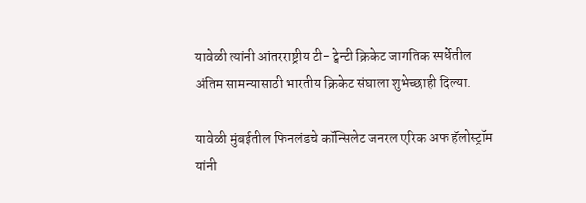यावेळी त्यांनी आंतरराष्ट्रीय टी- ट्वेन्टी क्रिकेट जागतिक स्पर्धेतील अंतिम सामन्यासाठी भारतीय क्रिकेट संघाला शुभेच्छाही दिल्या.

यावेळी मुंबईतील फिनलंडचे कॉन्सिलेट जनरल एरिक अफ हॅलोस्ट्रॉम यांनी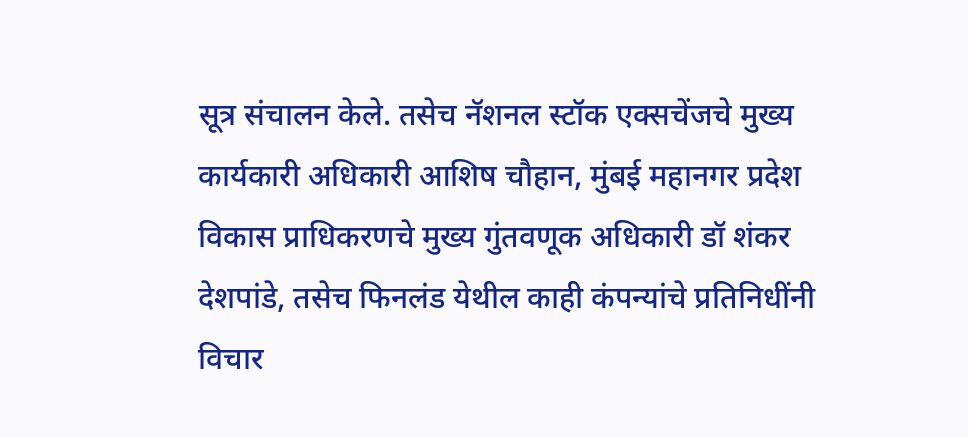सूत्र संचालन केले. तसेच नॅशनल स्टॉक एक्सचेंजचे मुख्य कार्यकारी अधिकारी आशिष चौहान, मुंबई महानगर प्रदेश विकास प्राधिकरणचे मुख्य गुंतवणूक अधिकारी डॉ शंकर देशपांडे, तसेच फिनलंड येथील काही कंपन्यांचे प्रतिनिधींनी विचार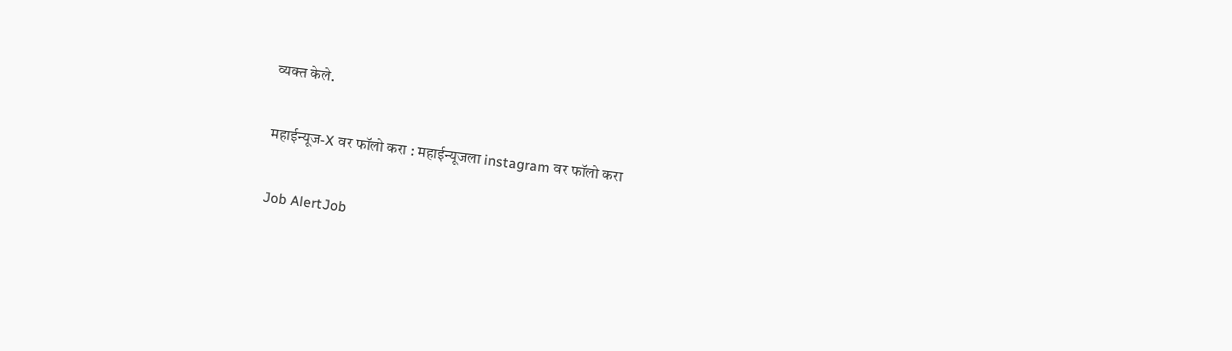व्यक्त केले.

महाईन्यूज-X वर फॉलो करा : महाईन्यूजला instagram वर फॉलो करा

Job AlertJob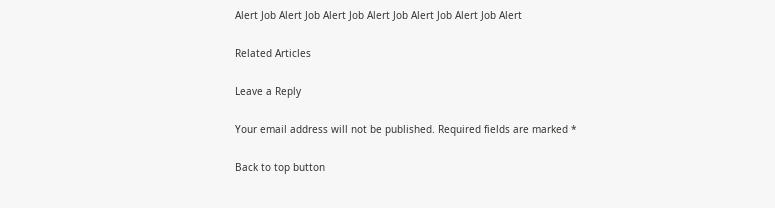Alert Job Alert Job Alert Job Alert Job Alert Job Alert Job Alert

Related Articles

Leave a Reply

Your email address will not be published. Required fields are marked *

Back to top button